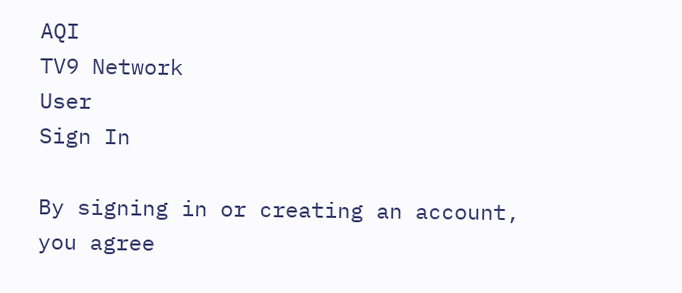AQI
TV9 Network
User
Sign In

By signing in or creating an account, you agree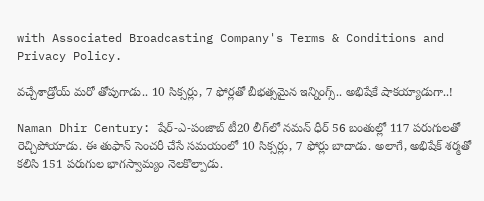with Associated Broadcasting Company's Terms & Conditions and Privacy Policy.

వచ్చేశాడ్రోయ్ మరో తోపుగాడు.. 10 సిక్సర్లు, 7 ఫోర్లతో బీభత్సమైన ఇన్నింగ్స్.. అభిషేకే షాకయ్యాడుగా..!

Naman Dhir Century: షేర్-ఎ-పంజాబ్ టీ20 లీగ్‌లో నమన్ ధీర్ 56 బంతుల్లో 117 పరుగులతో రెచ్చిపోయాడు. ఈ తుఫాన్ సెంచరీ చేసే సమయంలో 10 సిక్సర్లు, 7 ఫోర్లు బాదాడు. అలాగే, అభిషేక్ శర్మతో కలిసి 151 పరుగుల భాగస్వామ్యం నెలకొల్పాడు.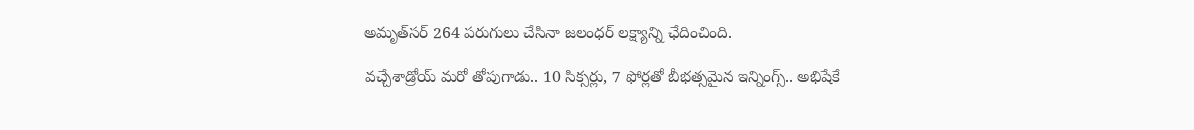అమృత్‌సర్ 264 పరుగులు చేసినా జలంధర్ లక్ష్యాన్ని ఛేదించింది.

వచ్చేశాడ్రోయ్ మరో తోపుగాడు.. 10 సిక్సర్లు, 7 ఫోర్లతో బీభత్సమైన ఇన్నింగ్స్.. అభిషేకే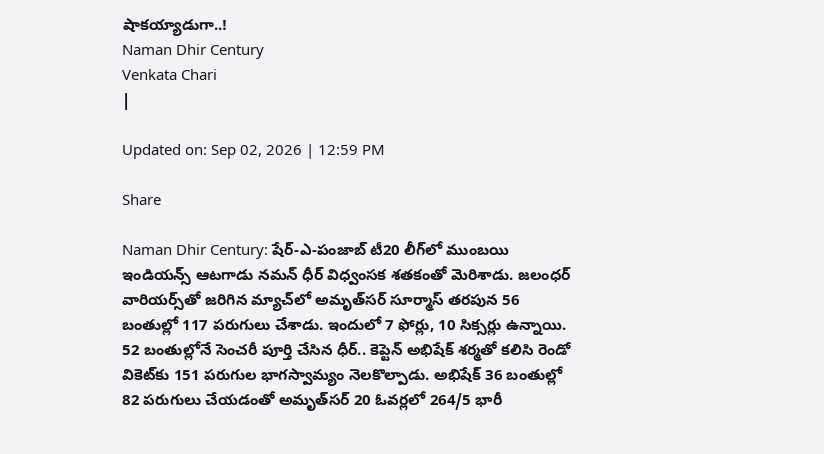షాకయ్యాడుగా..!
Naman Dhir Century
Venkata Chari
|

Updated on: Sep 02, 2026 | 12:59 PM

Share

Naman Dhir Century: షేర్-ఎ-పంజాబ్ టీ20 లీగ్‌లో ముంబయి ఇండియన్స్ ఆటగాడు నమన్ ధీర్ విధ్వంసక శతకంతో మెరిశాడు. జలంధర్ వారియర్స్‌తో జరిగిన మ్యాచ్‌లో అమృత్‌సర్ సూర్మాస్ తరపున 56 బంతుల్లో 117 పరుగులు చేశాడు. ఇందులో 7 ఫోర్లు, 10 సిక్సర్లు ఉన్నాయి. 52 బంతుల్లోనే సెంచరీ పూర్తి చేసిన ధీర్.. కెప్టెన్ అభిషేక్ శర్మతో కలిసి రెండో వికెట్‌కు 151 పరుగుల భాగస్వామ్యం నెలకొల్పాడు. అభిషేక్ 36 బంతుల్లో 82 పరుగులు చేయడంతో అమృత్‌సర్ 20 ఓవర్లలో 264/5 భారీ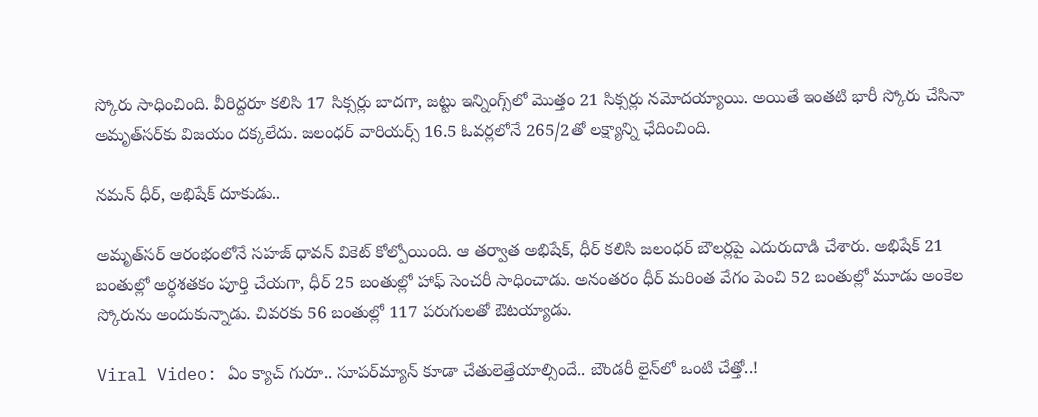స్కోరు సాధించింది. వీరిద్దరూ కలిసి 17 సిక్సర్లు బాదగా, జట్టు ఇన్నింగ్స్‌లో మొత్తం 21 సిక్సర్లు నమోదయ్యాయి. అయితే ఇంతటి భారీ స్కోరు చేసినా అమృత్‌సర్‌కు విజయం దక్కలేదు. జలంధర్ వారియర్స్ 16.5 ఓవర్లలోనే 265/2తో లక్ష్యాన్ని ఛేదించింది.

నమన్ ధీర్, అభిషేక్ దూకుడు..

అమృత్‌సర్ ఆరంభంలోనే సహజ్ ధావన్ వికెట్ కోల్పోయింది. ఆ తర్వాత అభిషేక్, ధీర్ కలిసి జలంధర్ బౌలర్లపై ఎదురుదాడి చేశారు. అభిషేక్ 21 బంతుల్లో అర్ధశతకం పూర్తి చేయగా, ధీర్ 25 బంతుల్లో హాఫ్ సెంచరీ సాధించాడు. అనంతరం ధీర్ మరింత వేగం పెంచి 52 బంతుల్లో మూడు అంకెల స్కోరును అందుకున్నాడు. చివరకు 56 బంతుల్లో 117 పరుగులతో ఔటయ్యాడు.

Viral Video: ఏం క్యాచ్ గురూ.. సూపర్‌మ్యాన్‌ కూడా చేతులెత్తేయాల్సిందే.. బౌండరీ లైన్‌‌లో ఒంటి చేత్తో..!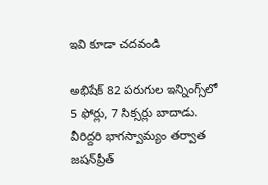ఇవి కూడా చదవండి

అభిషేక్ 82 పరుగుల ఇన్నింగ్స్‌లో 5 ఫోర్లు, 7 సిక్సర్లు బాదాడు. వీరిద్దరి భాగస్వామ్యం తర్వాత జషన్‌ప్రీత్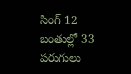సింగ్ 12 బంతుల్లో 33 పరుగులు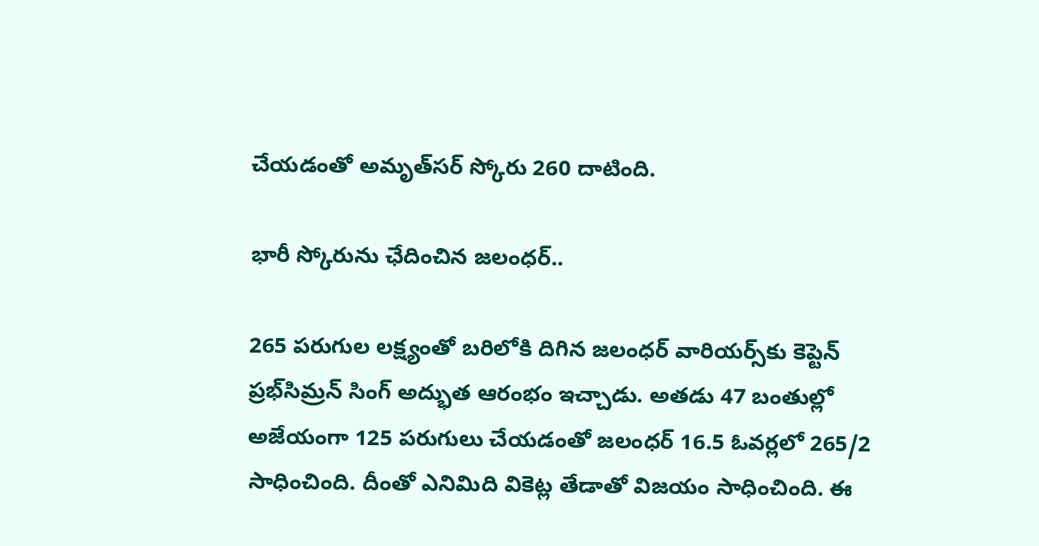చేయడంతో అమృత్‌సర్ స్కోరు 260 దాటింది.

భారీ స్కోరును ఛేదించిన జలంధర్..

265 పరుగుల లక్ష్యంతో బరిలోకి దిగిన జలంధర్ వారియర్స్‌కు కెప్టెన్ ప్రభ్‌సిమ్రన్ సింగ్ అద్భుత ఆరంభం ఇచ్చాడు. అతడు 47 బంతుల్లో అజేయంగా 125 పరుగులు చేయడంతో జలంధర్ 16.5 ఓవర్లలో 265/2 సాధించింది. దీంతో ఎనిమిది వికెట్ల తేడాతో విజయం సాధించింది. ఈ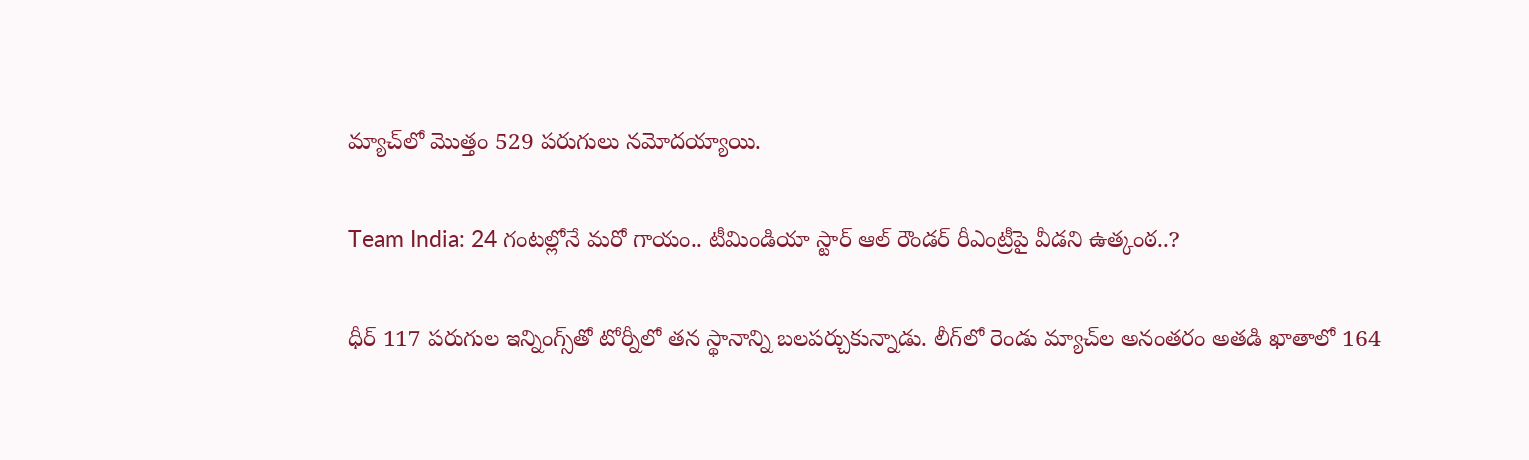మ్యాచ్‌లో మొత్తం 529 పరుగులు నమోదయ్యాయి.

Team India: 24 గంటల్లోనే మరో గాయం.. టీమిండియా స్టార్ ఆల్ రౌండర్ రీఎంట్రీపై వీడని ఉత్కంఠ..?

ధీర్‌ 117 పరుగుల ఇన్నింగ్స్‌తో టోర్నీలో తన స్థానాన్ని బలపర్చుకున్నాడు. లీగ్‌లో రెండు మ్యాచ్‌ల అనంతరం అతడి ఖాతాలో 164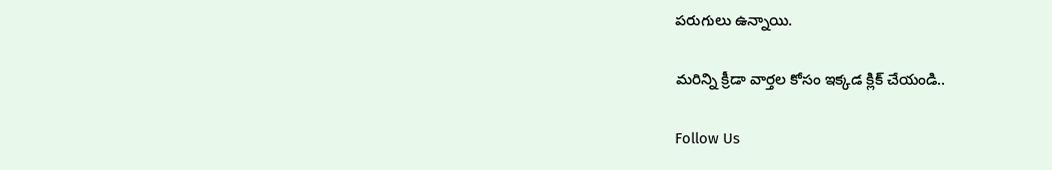పరుగులు ఉన్నాయి.

మరిన్ని క్రీడా వార్తల కోసం ఇక్కడ క్లిక్ చేయండి..

Follow Us